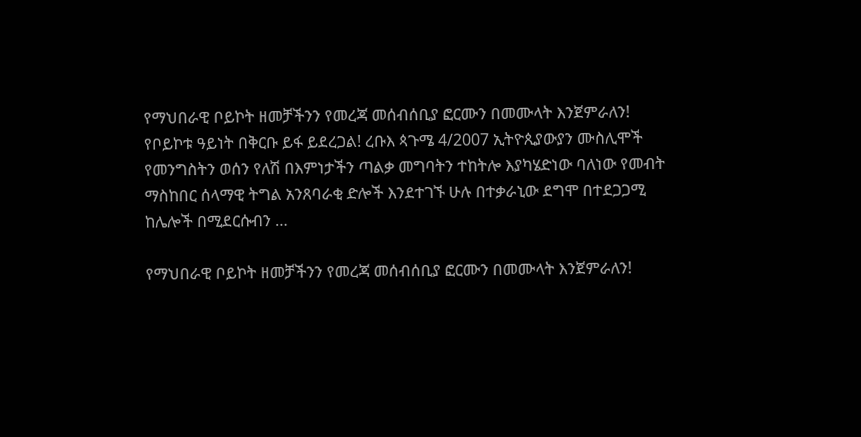የማህበራዊ ቦይኮት ዘመቻችንን የመረጃ መሰብሰቢያ ፎርሙን በመሙላት እንጀምራለን! የቦይኮቱ ዓይነት በቅርቡ ይፋ ይደረጋል! ረቡእ ጳጉሜ 4/2007 ኢትዮጲያውያን ሙስሊሞች የመንግስትን ወሰን የለሽ በእምነታችን ጣልቃ መግባትን ተከትሎ እያካሄድነው ባለነው የመብት ማስከበር ሰላማዊ ትግል አንጸባራቂ ድሎች እንደተገኙ ሁሉ በተቃራኒው ደግሞ በተደጋጋሚ ከሌሎች በሚደርሱብን …

የማህበራዊ ቦይኮት ዘመቻችንን የመረጃ መሰብሰቢያ ፎርሙን በመሙላት እንጀምራለን!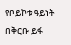የቦይኮቱ ዓይነት በቅርቡ ይፋ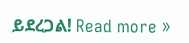ይደረጋል! Read more »